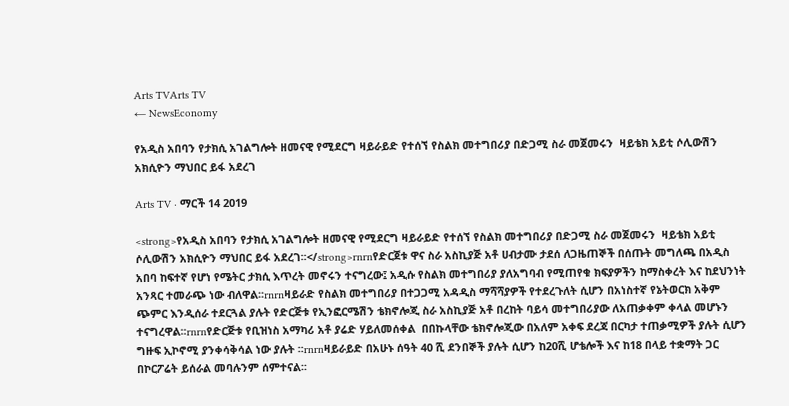Arts TVArts TV
← NewsEconomy

የአዲስ አበባን የታክሲ አገልግሎት ዘመናዊ የሚደርግ ዛይራይድ የተሰኘ የስልክ መተግበሪያ በድጋሚ ስራ መጀመሩን  ዛይቴክ አይቲ ሶሊውሽን አክሲዮን ማህበር ይፋ አደረገ

Arts TV · ማርች 14 2019

<strong>የአዲስ አበባን የታክሲ አገልግሎት ዘመናዊ የሚደርግ ዛይራይድ የተሰኘ የስልክ መተግበሪያ በድጋሚ ስራ መጀመሩን  ዛይቴክ አይቲ ሶሊውሽን አክሲዮን ማህበር ይፋ አደረገ፡፡</strong>rnrnየድርጀቱ ዋና ስራ አስኪያጅ አቶ ሀብታሙ ታደሰ ለጋዜጠኞች በሰጡት መግለጫ በአዲስ አበባ ከፍተኛ የሆነ የሜትር ታክሲ እጥረት መኖሩን ተናግረው፤ አዲሱ የስልክ መተግበሪያ ያለአግባብ የሚጠየቁ ክፍያዎችን ከማስቀረት እና ከደህንነት አንጻር ተመራጭ ነው ብለዋል፡፡rnrnዛይራድ የስልክ መተግበሪያ በተጋጋሚ አዳዲስ ማሻሻያዎች የተደረጉለት ሲሆን በአነስተኛ የኔትወርክ አቅም ጭምር እንዲሰራ ተደርጓል ያሉት የድርጅቱ የኢንፎርሜሽን ቴክኖሎጂ ስራ አስኪያጅ አቶ በረከት ባይሳ መተግበሪያው ለአጠቃቀም ቀላል መሆኑን ተናግረዋል፡፡rnrnየድርጅቱ የቢዝነስ አማካሪ አቶ ያሬድ ሃይለመሰቀል  በበኩላቸው ቴክኖሎጂው በአለም አቀፍ ደረጃ በርካታ ተጠቃሚዎች ያሉት ሲሆን ግዙፍ ኢኮኖሚ ያንቀሳቅሳል ነው ያሉት ፡፡rnrnዛይራይድ በአሁኑ ሰዓት 40 ሺ ደንበኞች ያሉት ሲሆን ከ20ሺ ሆቴሎች እና ከ18 በላይ ተቋማት ጋር በኮርፖሬት ይሰራል መባሉንም ሰምተናል፡፡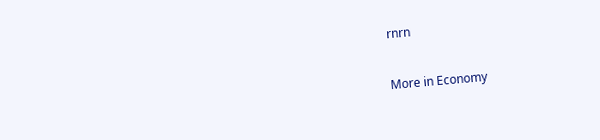rnrn

More in Economy